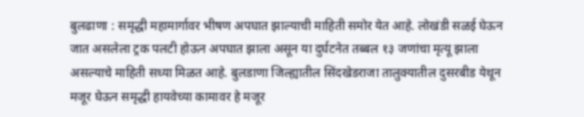बुलढाणा : समृद्धी महामार्गावर भीषण अपघात झाल्याची माहिती समोर येत आहे. लोखंडी सळई घेऊन जात असलेला ट्रक पलटी होऊन अपघात झाला असून या दुर्घटनेत तब्बल १३ जणांचा मृत्यू झाला असल्याचे माहिती सध्या मिळत आहे. बुलडाणा जिल्ह्यातील सिंदखेडराजा तालुक्यातील दुसरबीड येथून मजूर घेऊन समृद्धी हायवेच्या कामावर हे मजूर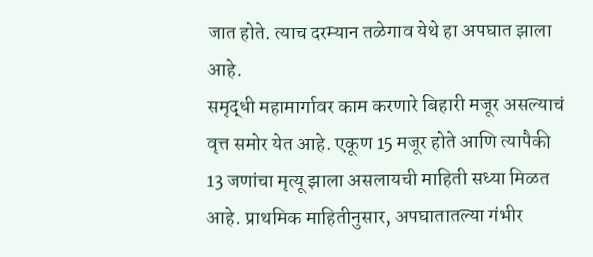जात होते. त्याच दरम्यान तळेगाव येथे हा अपघात झाला आहे.
समृद्धी महामार्गावर काम करणारे बिहारी मजूर असल्याचं वृत्त समोर येत आहे. एकूण 15 मजूर होते आणि त्यापैकी 13 जणांचा मृत्यू झाला असलायची माहिती सध्या मिळत आहे. प्राथमिक माहितीनुसार, अपघातातल्या गंभीर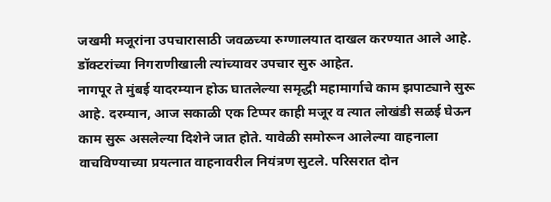जखमी मजूरांना उपचारासाठी जवळच्या रुग्णालयात दाखल करण्यात आले आहे. डॉक्टरांच्या निगराणीखाली त्यांच्यावर उपचार सुरु आहेत.
नागपूर ते मुंबई यादरम्यान होऊ घातलेल्या समृद्धी महामार्गाचे काम झपाट्याने सुरू आहे. दरम्यान, आज सकाळी एक टिप्पर काही मजूर व त्यात लोखंडी सळई घेऊन काम सुरू असलेल्या दिशेने जात होते. यावेळी समोरून आलेल्या वाहनाला वाचविण्याच्या प्रयत्नात वाहनावरील नियंत्रण सुटले. परिसरात दोन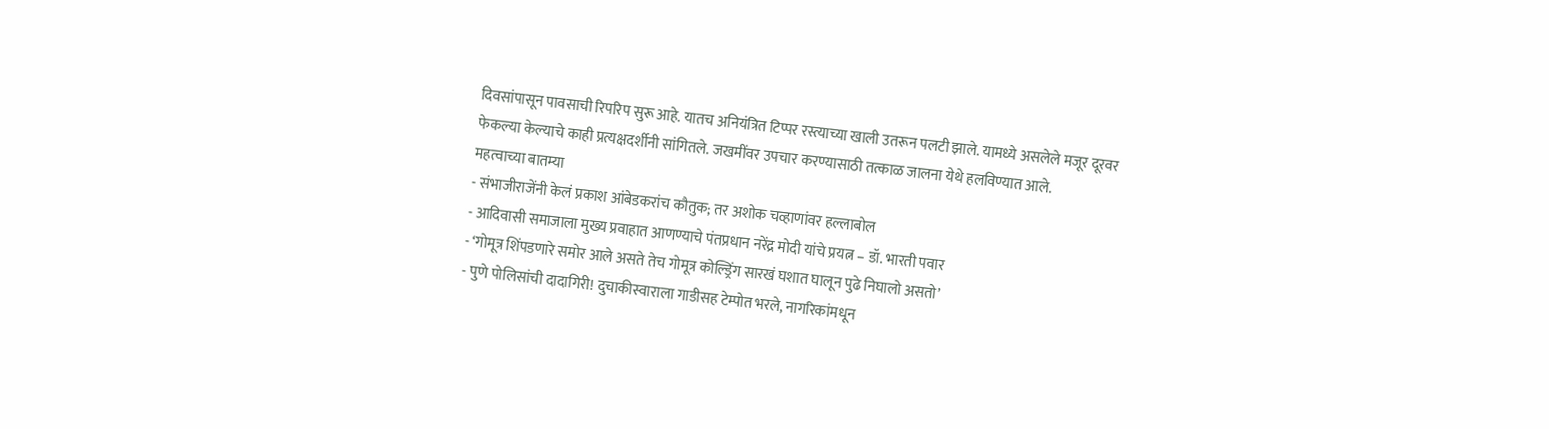दिवसांपासून पावसाची रिपरिप सुरू आहे. यातच अनियंत्रित टिप्पर रस्त्याच्या खाली उतरून पलटी झाले. यामध्ये असलेले मजूर दूरवर फेकल्या केल्याचे काही प्रत्यक्षदर्शीनी सांगितले. जखमींवर उपचार करण्यासाठी तत्काळ जालना येथे हलविण्यात आले.
महत्वाच्या बातम्या
- संभाजीराजेंनी केलं प्रकाश आंबेडकरांच कौतुक; तर अशोक चव्हाणांवर हल्लाबोल
- आदिवासी समाजाला मुख्य प्रवाहात आणण्याचे पंतप्रधान नरेंद्र मोदी यांचे प्रयत्न – डॉ. भारती पवार
- ‘गोमूत्र शिंपडणारे समोर आले असते तेच गोमूत्र कोल्ड्रिंग सारखं घशात घालून पुढे निघालो असतो’
- पुणे पोलिसांची दादागिरी! दुचाकीस्वाराला गाडीसह टेम्पोत भरले, नागरिकांमधून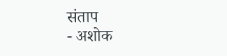संताप
- अशोक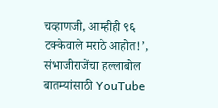चव्हाणजी, आम्हीही ९६ टक्केवाले मराठे आहोत!’, संभाजीराजेंचा हल्लाबोल
बातम्यांसाठी YouTube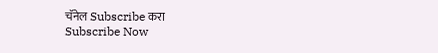चॅनेल Subscribe करा
Subscribe Now